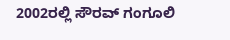2002ರಲ್ಲಿ ಸೌರವ್ ಗಂಗೂಲಿ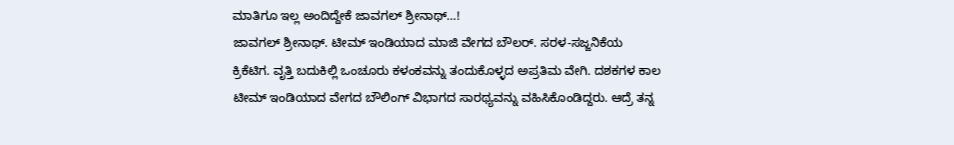ಮಾತಿಗೂ ಇಲ್ಲ ಅಂದಿದ್ದೇಕೆ ಜಾವಗಲ್ ಶ್ರೀನಾಥ್…!
ಜಾವಗಲ್ ಶ್ರೀನಾಥ್. ಟೀಮ್ ಇಂಡಿಯಾದ ಮಾಜಿ ವೇಗದ ಬೌಲರ್. ಸರಳ-ಸಜ್ಜನಿಕೆಯ ಕ್ರಿಕೆಟಿಗ. ವೃತ್ತಿ ಬದುಕಿಲ್ಲಿ ಒಂಚೂರು ಕಳಂಕವನ್ನು ತಂದುಕೊಳ್ಳದ ಅಪ್ರತಿಮ ವೇಗಿ. ದಶಕಗಳ ಕಾಲ ಟೀಮ್ ಇಂಡಿಯಾದ ವೇಗದ ಬೌಲಿಂಗ್ ವಿಭಾಗದ ಸಾರಥ್ಯವನ್ನು ವಹಿಸಿಕೊಂಡಿದ್ದರು. ಆದ್ರೆ ತನ್ನ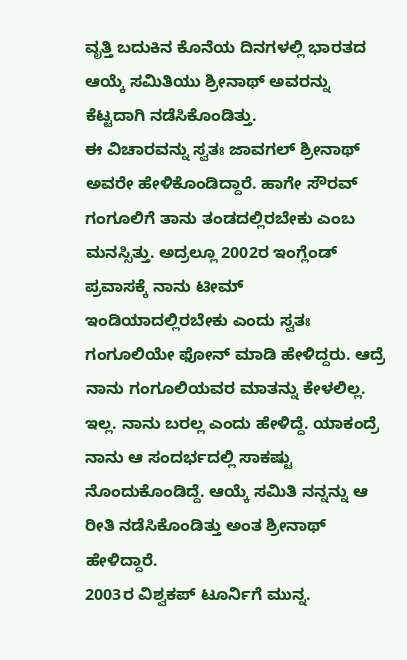ವೃತ್ತಿ ಬದುಕಿನ ಕೊನೆಯ ದಿನಗಳಲ್ಲಿ ಭಾರತದ ಆಯ್ಕೆ ಸಮಿತಿಯು ಶ್ರೀನಾಥ್ ಅವರನ್ನು ಕೆಟ್ಟದಾಗಿ ನಡೆಸಿಕೊಂಡಿತ್ತು.
ಈ ವಿಚಾರವನ್ನು ಸ್ವತಃ ಜಾವಗಲ್ ಶ್ರೀನಾಥ್ ಅವರೇ ಹೇಳಿಕೊಂಡಿದ್ದಾರೆ. ಹಾಗೇ ಸೌರವ್ ಗಂಗೂಲಿಗೆ ತಾನು ತಂಡದಲ್ಲಿರಬೇಕು ಎಂಬ ಮನಸ್ಸಿತ್ತು. ಅದ್ರಲ್ಲೂ 2002ರ ಇಂಗ್ಲೆಂಡ್ ಪ್ರವಾಸಕ್ಕೆ ನಾನು ಟೀಮ್ ಇಂಡಿಯಾದಲ್ಲಿರಬೇಕು ಎಂದು ಸ್ವತಃ
ಗಂಗೂಲಿಯೇ ಫೋನ್ ಮಾಡಿ ಹೇಳಿದ್ದರು. ಆದ್ರೆ ನಾನು ಗಂಗೂಲಿಯವರ ಮಾತನ್ನು ಕೇಳಲಿಲ್ಲ. ಇಲ್ಲ. ನಾನು ಬರಲ್ಲ ಎಂದು ಹೇಳಿದ್ದೆ. ಯಾಕಂದ್ರೆ ನಾನು ಆ ಸಂದರ್ಭದಲ್ಲಿ ಸಾಕಷ್ಟು ನೊಂದುಕೊಂಡಿದ್ದೆ. ಆಯ್ಕೆ ಸಮಿತಿ ನನ್ನನ್ನು ಆ ರೀತಿ ನಡೆಸಿಕೊಂಡಿತ್ತು ಅಂತ ಶ್ರೀನಾಥ್ ಹೇಳಿದ್ದಾರೆ.
2003ರ ವಿಶ್ವಕಪ್ ಟೂರ್ನಿಗೆ ಮುನ್ನ.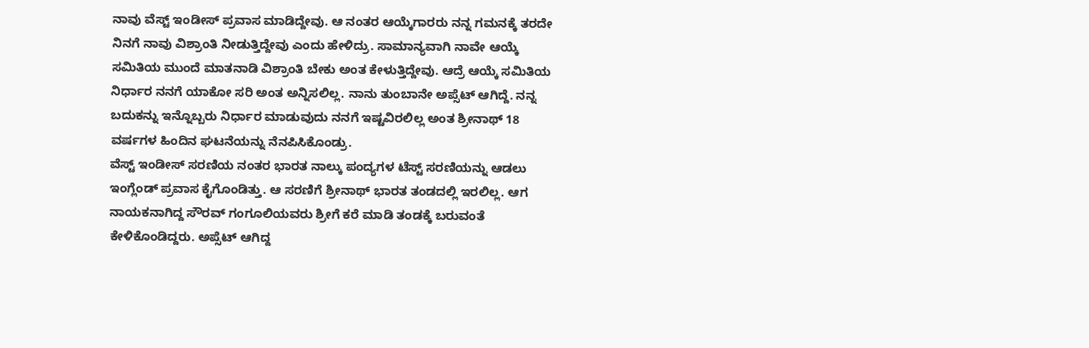ನಾವು ವೆಸ್ಟ್ ಇಂಡೀಸ್ ಪ್ರವಾಸ ಮಾಡಿದ್ದೇವು. ಆ ನಂತರ ಆಯ್ಕೆಗಾರರು ನನ್ನ ಗಮನಕ್ಕೆ ತರದೇ ನಿನಗೆ ನಾವು ವಿಶ್ರಾಂತಿ ನೀಡುತ್ತಿದ್ದೇವು ಎಂದು ಹೇಳಿದ್ರು. ಸಾಮಾನ್ಯವಾಗಿ ನಾವೇ ಆಯ್ಕೆ ಸಮಿತಿಯ ಮುಂದೆ ಮಾತನಾಡಿ ವಿಶ್ರಾಂತಿ ಬೇಕು ಅಂತ ಕೇಳುತ್ತಿದ್ದೇವು. ಆದ್ರೆ ಆಯ್ಕೆ ಸಮಿತಿಯ ನಿರ್ಧಾರ ನನಗೆ ಯಾಕೋ ಸರಿ ಅಂತ ಅನ್ನಿಸಲಿಲ್ಲ. ನಾನು ತುಂಬಾನೇ ಅಪ್ಸೆಟ್ ಆಗಿದ್ದೆ. ನನ್ನ ಬದುಕನ್ನು ಇನ್ನೊಬ್ಬರು ನಿರ್ಧಾರ ಮಾಡುವುದು ನನಗೆ ಇಷ್ಟವಿರಲಿಲ್ಲ ಅಂತ ಶ್ರೀನಾಥ್ 18 ವರ್ಷಗಳ ಹಿಂದಿನ ಘಟನೆಯನ್ನು ನೆನಪಿಸಿಕೊಂಡ್ರು.
ವೆಸ್ಟ್ ಇಂಡೀಸ್ ಸರಣಿಯ ನಂತರ ಭಾರತ ನಾಲ್ಕು ಪಂದ್ಯಗಳ ಟೆಸ್ಟ್ ಸರಣಿಯನ್ನು ಆಡಲು ಇಂಗ್ಲೆಂಡ್ ಪ್ರವಾಸ ಕೈಗೊಂಡಿತ್ತು. ಆ ಸರಣಿಗೆ ಶ್ರೀನಾಥ್ ಭಾರತ ತಂಡದಲ್ಲಿ ಇರಲಿಲ್ಲ. ಆಗ ನಾಯಕನಾಗಿದ್ದ ಸೌರವ್ ಗಂಗೂಲಿಯವರು ಶ್ರೀಗೆ ಕರೆ ಮಾಡಿ ತಂಡಕ್ಕೆ ಬರುವಂತೆ ಕೇಳಿಕೊಂಡಿದ್ದರು. ಅಪ್ಸೆಟ್ ಆಗಿದ್ದ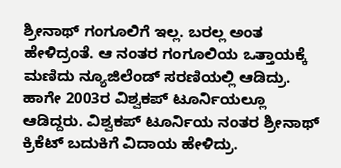ಶ್ರೀನಾಥ್ ಗಂಗೂಲಿಗೆ ಇಲ್ಲ. ಬರಲ್ಲ ಅಂತ ಹೇಳಿದ್ರಂತೆ. ಆ ನಂತರ ಗಂಗೂಲಿಯ ಒತ್ತಾಯಕ್ಕೆ ಮಣಿದು ನ್ಯೂಜಿಲೆಂಡ್ ಸರಣಿಯಲ್ಲಿ ಆಡಿದ್ರು. ಹಾಗೇ 2003ರ ವಿಶ್ವಕಪ್ ಟೂರ್ನಿಯಲ್ಲೂ ಆಡಿದ್ದರು. ವಿಶ್ವಕಪ್ ಟೂರ್ನಿಯ ನಂತರ ಶ್ರೀನಾಥ್ ಕ್ರಿಕೆಟ್ ಬದುಕಿಗೆ ವಿದಾಯ ಹೇಳಿದ್ರು.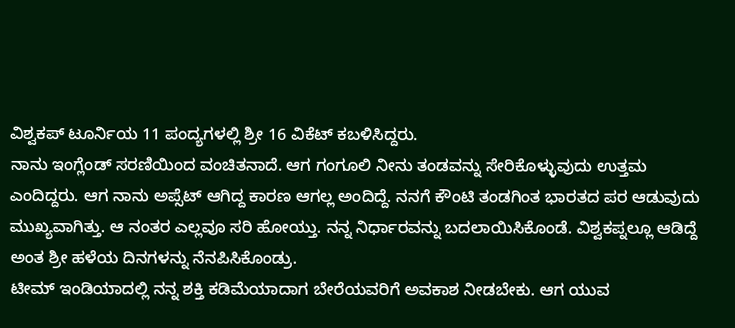ವಿಶ್ವಕಪ್ ಟೂರ್ನಿಯ 11 ಪಂದ್ಯಗಳಲ್ಲಿ ಶ್ರೀ 16 ವಿಕೆಟ್ ಕಬಳಿಸಿದ್ದರು.
ನಾನು ಇಂಗ್ಲೆಂಡ್ ಸರಣಿಯಿಂದ ವಂಚಿತನಾದೆ. ಆಗ ಗಂಗೂಲಿ ನೀನು ತಂಡವನ್ನು ಸೇರಿಕೊಳ್ಳುವುದು ಉತ್ತಮ ಎಂದಿದ್ದರು. ಆಗ ನಾನು ಅಪ್ಸೆಟ್ ಆಗಿದ್ದ ಕಾರಣ ಆಗಲ್ಲ ಅಂದಿದ್ದೆ. ನನಗೆ ಕೌಂಟಿ ತಂಡಗಿಂತ ಭಾರತದ ಪರ ಆಡುವುದು ಮುಖ್ಯವಾಗಿತ್ತು. ಆ ನಂತರ ಎಲ್ಲವೂ ಸರಿ ಹೋಯ್ತು. ನನ್ನ ನಿರ್ಧಾರವನ್ನು ಬದಲಾಯಿಸಿಕೊಂಡೆ. ವಿಶ್ವಕಪ್ನಲ್ಲೂ ಆಡಿದ್ದೆ ಅಂತ ಶ್ರೀ ಹಳೆಯ ದಿನಗಳನ್ನು ನೆನಪಿಸಿಕೊಂಡ್ರು.
ಟೀಮ್ ಇಂಡಿಯಾದಲ್ಲಿ ನನ್ನ ಶಕ್ತಿ ಕಡಿಮೆಯಾದಾಗ ಬೇರೆಯವರಿಗೆ ಅವಕಾಶ ನೀಡಬೇಕು. ಆಗ ಯುವ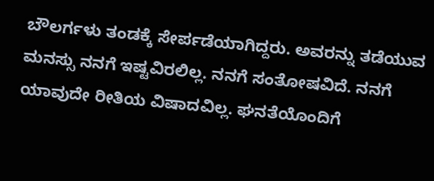ಬೌಲರ್ಗಳು ತಂಡಕ್ಕೆ ಸೇರ್ಪಡೆಯಾಗಿದ್ದರು. ಅವರನ್ನು ತಡೆಯುವ ಮನಸ್ಸು ನನಗೆ ಇಷ್ಟವಿರಲಿಲ್ಲ. ನನಗೆ ಸಂತೋಷವಿದೆ. ನನಗೆ ಯಾವುದೇ ರೀತಿಯ ವಿಷಾದವಿಲ್ಲ. ಘನತೆಯೊಂದಿಗೆ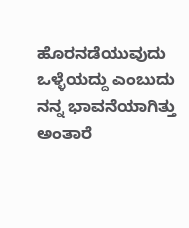ಹೊರನಡೆಯುವುದು ಒಳ್ಳೆಯದ್ದು ಎಂಬುದು ನನ್ನ ಭಾವನೆಯಾಗಿತ್ತು ಅಂತಾರೆ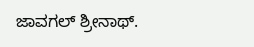ಜಾವಗಲ್ ಶ್ರೀನಾಥ್.